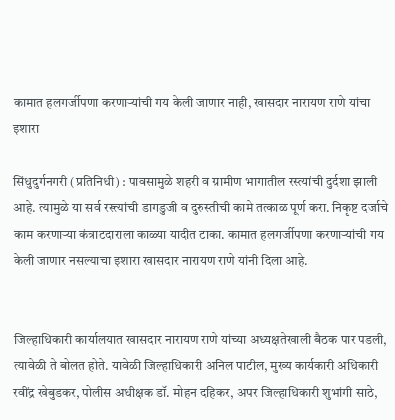कामात हलगर्जीपणा करणाऱ्यांची गय केली जाणार नाही, खासदार नारायण राणे यांचा इशारा

सिंधुदुर्गनगरी (प्रतिनिधी) : पावसामुळे शहरी व ग्रामीण भागातील रस्त्यांची दुर्दशा झाली आहे. त्यामुळे या सर्व रस्त्त्यांची डागडुजी व दुरुस्तीची कामे तत्काळ पूर्ण करा. निकृष्ट दर्जाचे काम करणाऱ्या कंत्राटदाराला काळ्या यादीत टाका. कामात हलगर्जीपणा करणाऱ्यांची गय केली जाणार नसल्याचा इशारा खासदार नारायण राणे यांनी दिला आहे.


जिल्हाधिकारी कार्यालयात खासदार नारायण राणे यांच्या अध्यक्षतेखाली बैठक पार पडली, त्यावेळी ते बोलत होते. यावेळी जिल्हाधिकारी अनिल पाटील, मुख्य कार्यकारी अधिकारी रवींद्र खेबुडकर, पोलीस अधीक्षक डॉ. मोहन दहिकर, अपर जिल्हाधिकारी शुभांगी साठे,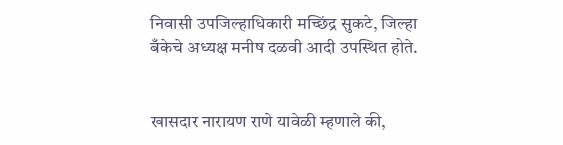निवासी उपजिल्हाधिकारी मच्छिंद्र सुकटे, जिल्हा बँकेचे अध्यक्ष मनीष दळवी आदी उपस्थित होते.


खासदार नारायण राणे यावेळी म्हणाले की,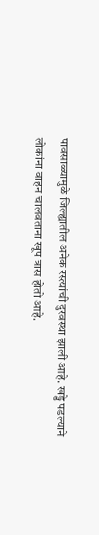पावसाळ्यामुळे जिल्ह्यातील अनेक रस्त्यांची दुरवस्था झाली आहे. खड्डे पडल्याने लोकांना वाहन चालवताना खूप त्रास होतो आहे.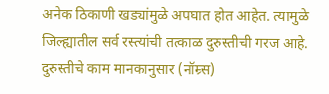अनेक ठिकाणी खड्यांमुळे अपघात होत आहेत. त्यामुळे जिल्ह्यातील सर्व रस्त्यांची तत्काळ दुरुस्तीची गरज आहे. दुरुस्तीचे काम मानकानुसार (नॉम्र्स)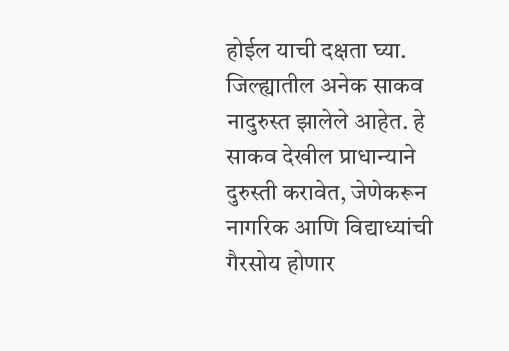होईल याची दक्षता घ्या. जिल्ह्यातील अनेक साकव नादुरुस्त झालेले आहेत. हे साकव देखील प्राधान्याने दुरुस्ती करावेत, जेणेकरून नागरिक आणि विद्याध्यांची गैरसोय होणार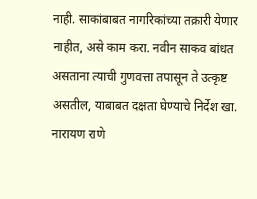नाही. साकांबाबत नागरिकांच्या तक्रारी येणार नाहीत, असे काम करा. नवीन साकव बांधत असताना त्याची गुणवत्ता तपासून ते उत्कृष्ट असतील, याबाबत दक्षता घेण्याचे निर्देश खा. नारायण राणे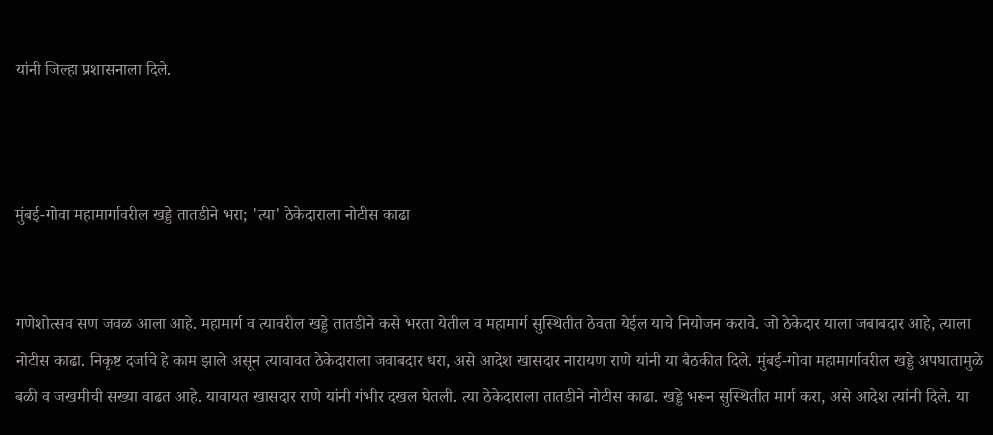यांनी जिल्हा प्रशासनाला दिले.



मुंबई-गोवा महामार्गावरील खड्डे तातडीने भरा; 'त्या' ठेकेदाराला नोटीस काढा


गणेशोत्सव सण जवळ आला आहे. महामार्ग व त्यावरील खड्डे तातडीने कसे भरता येतील व महामार्ग सुस्थितीत ठेवता येईल याचे नियोजन करावे. जो ठेकेदार याला जबाबदार आहे, त्याला नोटीस काढा. निकृष्ट दर्जाचे हे काम झाले असून त्यावावत ठेकेदाराला जवाबदार धरा, असे आदेश खासदार नारायण राणे यांनी या बैठकीत दिले. मुंबई-गोवा महामार्गावरील खड्डे अपघातामुळे बळी व जखमीची सख्या वाढत आहे. यावायत खासदार राणे यांनी गंभीर दखल घेतली. त्या ठेकेदाराला तातडीने नोटीस काढा. खड्डे भरून सुस्थितीत मार्ग करा, असे आदेश त्यांनी दिले. या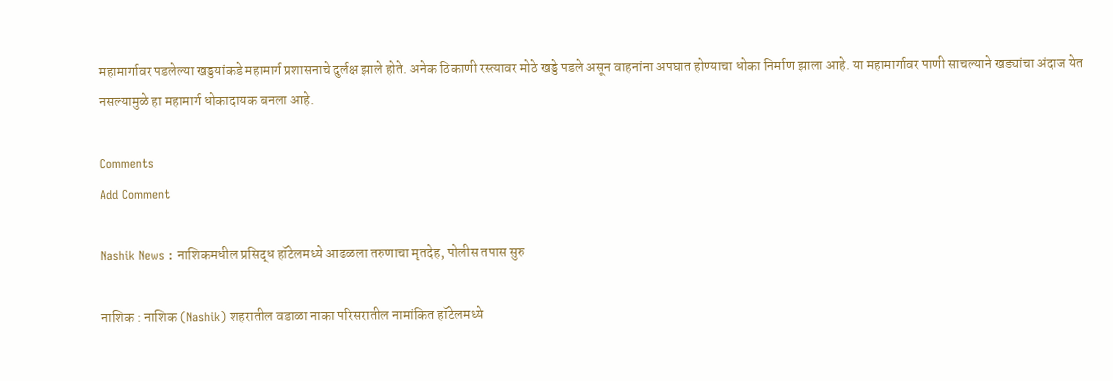महामार्गावर पडलेल्या खड्डयांकडे महामार्ग प्रशासनाचे दुर्लक्ष झाले होते. अनेक ठिकाणी रस्त्यावर मोठे खड्डे पडले असून वाहनांना अपघात होण्याचा धोका निर्माण झाला आहे. या महामार्गावर पाणी साचल्याने खड्यांचा अंदाज येत नसल्यामुळे हा महामार्ग धोकादायक बनला आहे.

Comments
Add Comment

Nashik News : नाशिकमधील प्रसिद्ध हॉटेलमध्ये आढळला तरुणाचा मृतदेह, पोलीस तपास सुरु

नाशिक : नाशिक (Nashik) शहरातील वडाळा नाका परिसरातील नामांकित हॉटेलमध्ये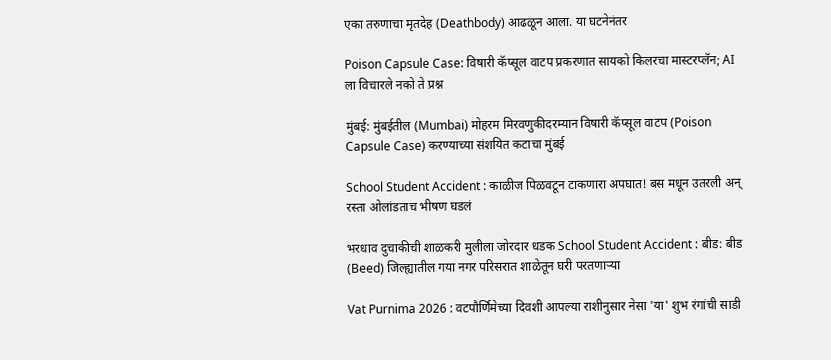एका तरुणाचा मृतदेह (Deathbody) आढळून आला. या घटनेनंतर

Poison Capsule Case: विषारी कॅप्सूल वाटप प्रकरणात सायको किलरचा मास्टरप्लॅन; AI ला विचारले नको ते प्रश्न

मुंबई: मुंबईतील (Mumbai) मोहरम मिरवणुकीदरम्यान विषारी कॅप्सूल वाटप (Poison Capsule Case) करण्याच्या संशयित कटाचा मुंबई

School Student Accident : काळीज पिळवटून टाकणारा अपघात! बस मधून उतरली अन् रस्ता ओलांडताच भीषण घडलं

भरधाव दुचाकीची शाळकरी मुलीला जोरदार धडक School Student Accident : बीड: बीड (Beed) जिल्ह्यातील गया नगर परिसरात शाळेतून घरी परतणाऱ्या

Vat Purnima 2026 : वटपौर्णिमेच्या दिवशी आपल्या राशीनुसार नेसा 'या' शुभ रंगांची साडी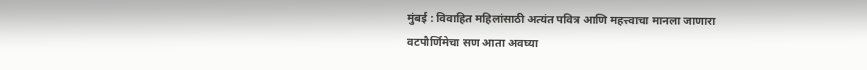मुंबई : विवाहित महिलांसाठी अत्यंत पवित्र आणि महत्त्वाचा मानला जाणारा वटपौर्णिमेचा सण आता अवघ्या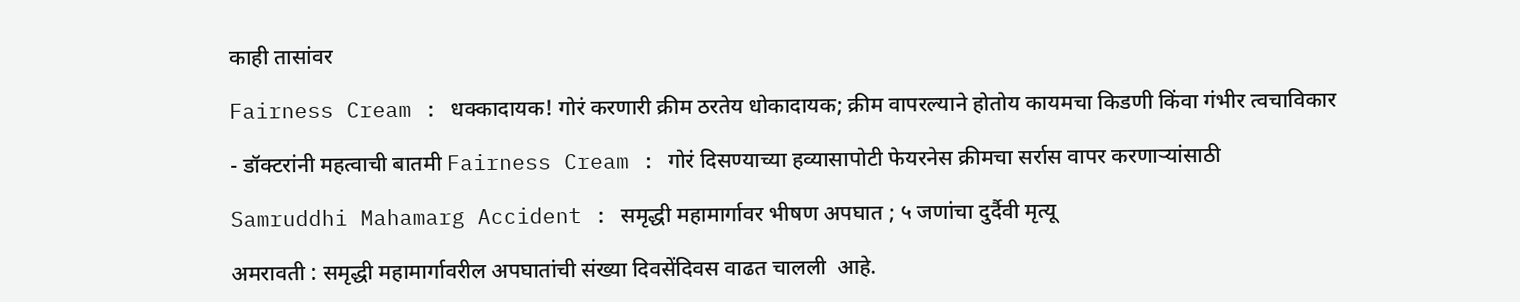काही तासांवर

Fairness Cream : धक्कादायक! गोरं करणारी क्रीम ठरतेय धोकादायक; क्रीम वापरल्याने होतोय कायमचा किडणी किंवा गंभीर त्वचाविकार

- डॉक्टरांनी महत्वाची बातमी Fairness Cream : गोरं दिसण्याच्या हव्यासापोटी फेयरनेस क्रीमचा सर्रास वापर करणाऱ्यांसाठी

Samruddhi Mahamarg Accident : समृद्धी महामार्गावर भीषण अपघात ; ५ जणांचा दुर्दैवी मृत्यू

अमरावती : समृद्धी महामार्गावरील अपघातांची संख्या दिवसेंदिवस वाढत चालली  आहे.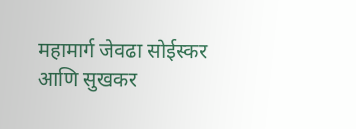महामार्ग जेवढा सोईस्कर आणि सुखकर